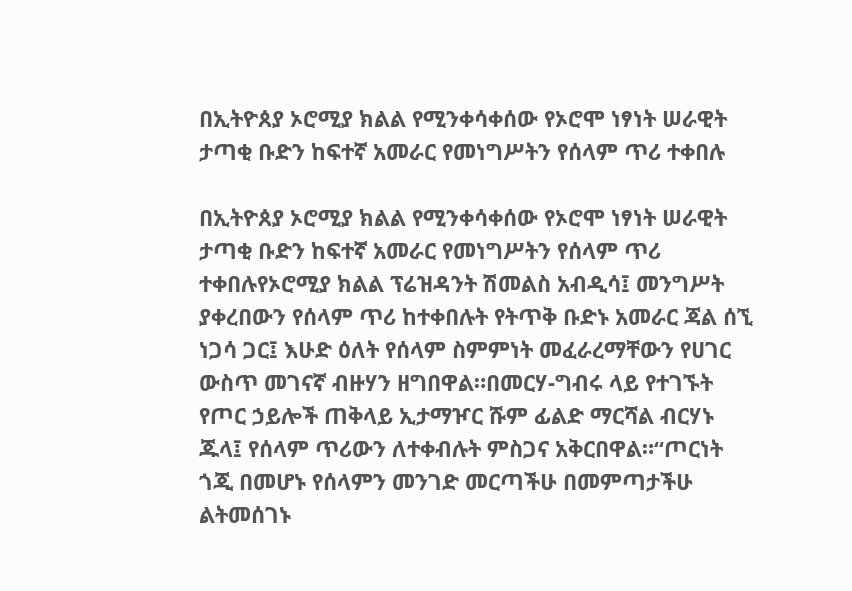በኢትዮጰያ ኦሮሚያ ክልል የሚንቀሳቀሰው የኦሮሞ ነፃነት ሠራዊት ታጣቂ ቡድን ከፍተኛ አመራር የመነግሥትን የሰላም ጥሪ ተቀበሉ

በኢትዮጰያ ኦሮሚያ ክልል የሚንቀሳቀሰው የኦሮሞ ነፃነት ሠራዊት ታጣቂ ቡድን ከፍተኛ አመራር የመነግሥትን የሰላም ጥሪ ተቀበሉየኦሮሚያ ክልል ፕሬዝዳንት ሽመልስ አብዲሳ፤ መንግሥት ያቀረበውን የሰላም ጥሪ ከተቀበሉት የትጥቅ ቡድኑ አመራር ጃል ሰኚ ነጋሳ ጋር፤ እሁድ ዕለት የሰላም ስምምነት መፈራረማቸውን የሀገር ውስጥ መገናኛ ብዙሃን ዘግበዋል።በመርሃ-ግብሩ ላይ የተገኙት የጦር ኃይሎች ጠቅላይ ኢታማዦር ሹም ፊልድ ማርሻል ብርሃኑ ጁላ፤ የሰላም ጥሪውን ለተቀብሉት ምስጋና አቅርበዋል።“ጦርነት ጎጂ በመሆኑ የሰላምን መንገድ መርጣችሁ በመምጣታችሁ ልትመሰገኑ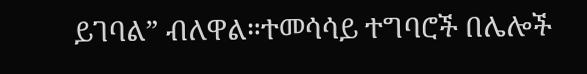ይገባል” ብለዋል።ተመሳሳይ ተግባሮች በሌሎች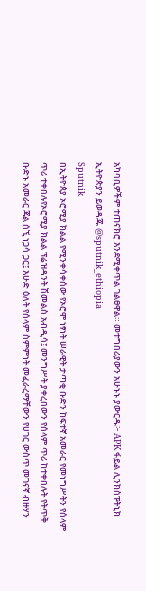አካባቢዎችም ተጠናክሮ እንደሚቀጥል ገልፀዋል። መተግበሪያውን አሁኑኑ ያውርዱ፦ APK ፋይል ሊንክስፑትኒክ ኢትዮጵያን ይወዳጁ @sputnik_ethiopia
Sputnik
በኢትዮጰያ ኦሮሚያ ክልል የሚንቀሳቀሰው የኦሮሞ ነፃነት ሠራዊት ታጣቂ ቡድን ከፍተኛ አመራር የመነግሥትን የሰላም ጥሪ ተቀበሉየኦሮሚያ ክልል ፕሬዝዳንት ሽመልስ አብዲሳ፤ መንግሥት ያቀረበውን የሰላም ጥሪ ከተቀበሉት የትጥቅ ቡድኑ አመራር ጃል ሰኚ ነጋሳ ጋር፤ እሁድ ዕለት የሰላም ስምምነት መፈራረማቸውን የሀገር ውስጥ መገናኛ ብዙሃን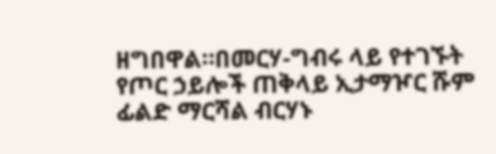ዘግበዋል።በመርሃ-ግብሩ ላይ የተገኙት የጦር ኃይሎች ጠቅላይ ኢታማዦር ሹም ፊልድ ማርሻል ብርሃኑ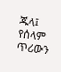ጁላ፤ የሰላም ጥሪውን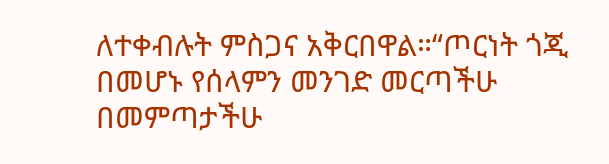ለተቀብሉት ምስጋና አቅርበዋል።“ጦርነት ጎጂ በመሆኑ የሰላምን መንገድ መርጣችሁ በመምጣታችሁ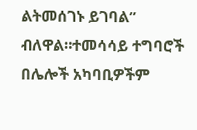ልትመሰገኑ ይገባል” ብለዋል።ተመሳሳይ ተግባሮች በሌሎች አካባቢዎችም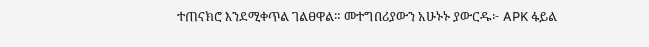ተጠናክሮ እንደሚቀጥል ገልፀዋል። መተግበሪያውን አሁኑኑ ያውርዱ፦ APK ፋይል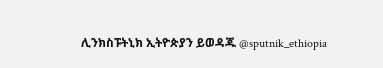ሊንክስፑትኒክ ኢትዮጵያን ይወዳጁ @sputnik_ethiopia